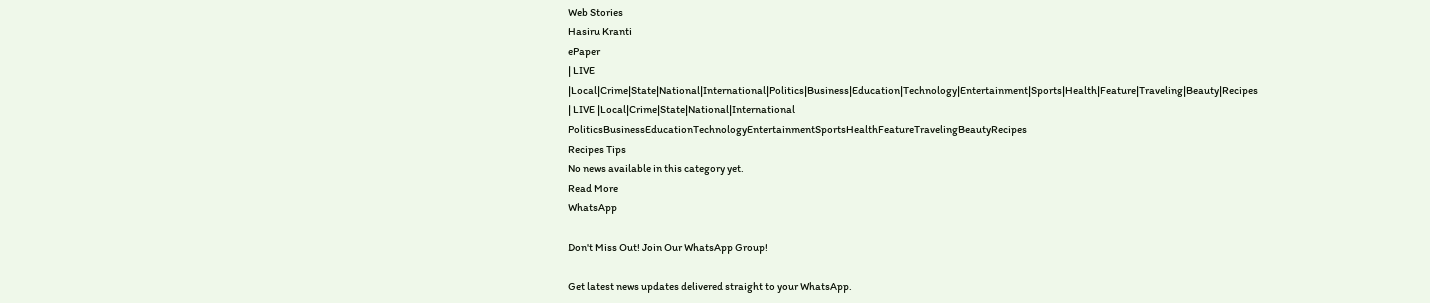Web Stories
Hasiru Kranti
ePaper
| LIVE |Local|Crime|State|National|International|Politics|Business|Education|Technology|Entertainment|Sports|Health|Feature|Traveling|Beauty|Recipes
| LIVE |Local|Crime|State|National|International
PoliticsBusinessEducationTechnologyEntertainmentSportsHealthFeatureTravelingBeautyRecipes
Recipes Tips
No news available in this category yet.
Read More
WhatsApp

Don't Miss Out! Join Our WhatsApp Group!

Get latest news updates delivered straight to your WhatsApp.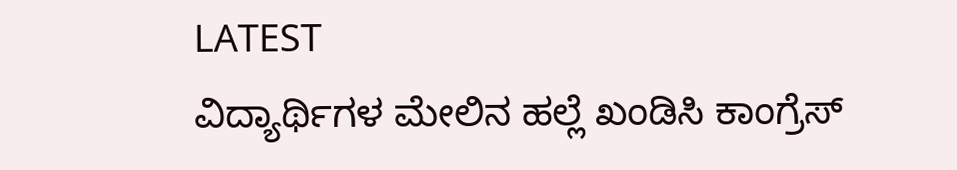LATEST
ವಿದ್ಯಾರ್ಥಿಗಳ ಮೇಲಿನ ಹಲ್ಲೆ ಖಂಡಿಸಿ ಕಾಂಗ್ರೆಸ್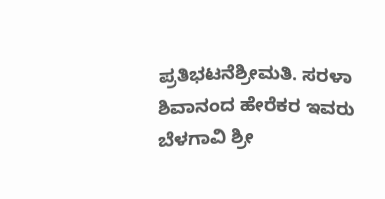ಪ್ರತಿಭಟನೆಶ್ರೀಮತಿ. ಸರಳಾ ಶಿವಾನಂದ ಹೇರೆಕರ ಇವರು    ಬೆಳಗಾವಿ ಶ್ರೀ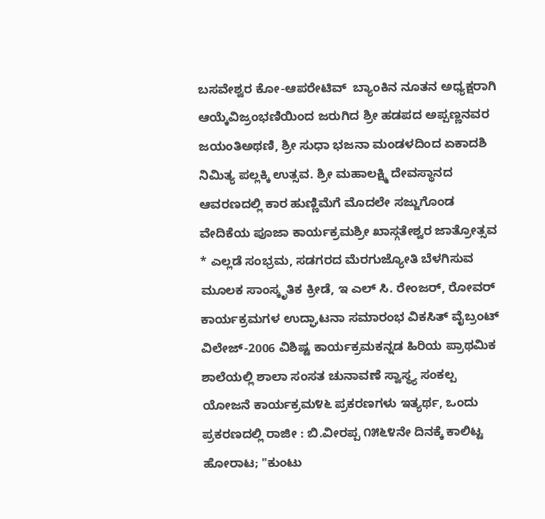ಬಸವೇಶ್ವರ ಕೋ-ಆಪರೇಟಿವ್  ಬ್ಯಾಂಕಿನ ನೂತನ ಅಧ್ಯಕ್ಷರಾಗಿ ಆಯ್ಕೆವಿಜ್ರಂಭಣಿಯಿಂದ ಜರುಗಿದ ಶ್ರೀ ಹಡಪದ ಅಪ್ಪಣ್ಣನವರ ಜಯಂತಿಅಥಣಿ, ಶ್ರೀ ಸುಧಾ ಭಜನಾ ಮಂಡಳದಿಂದ ಏಕಾದಶಿ‌ ನಿಮಿತ್ಯ ಪಲ್ಲಕ್ಕಿ ಉತ್ಸವ. ಶ್ರೀ ಮಹಾಲಕ್ಷ್ಮಿ ದೇವಸ್ಥಾನದ ಆವರಣದಲ್ಲಿ ಕಾರ ಹುಣ್ಣಿಮೆಗೆ ಮೊದಲೇ ಸಜ್ಜುಗೊಂಡ ವೇದಿಕೆಯ ಪೂಜಾ ಕಾರ್ಯಕ್ರಮಶ್ರೀ ಖಾಸ್ಗತೇಶ್ವರ ಜಾತ್ರೋತ್ಸವ * ಎಲ್ಲಡೆ ಸಂಭ್ರಮ, ಸಡಗರದ ಮೆರಗುಜ್ಯೋತಿ ಬೆಳಗಿಸುವ ಮೂಲಕ ಸಾಂಸ್ಕೃತಿಕ ಕ್ರೀಡೆ, ಇ ಎಲ್ ಸಿ. ರೇಂಜರ್, ರೋವರ್ ಕಾರ್ಯಕ್ರಮಗಳ ಉದ್ಘಾಟನಾ ಸಮಾರಂಭ ವಿಕಸಿತ್ ವೈಬ್ರಂಟ್‌ ವಿಲೇಜ್‌-2006 ವಿಶಿಷ್ಟ ಕಾರ್ಯಕ್ರಮಕನ್ನಡ ಹಿರಿಯ ಪ್ರಾಥಮಿಕ ಶಾಲೆಯಲ್ಲಿ ಶಾಲಾ ಸಂಸತ ಚುನಾವಣೆ ಸ್ವಾಸ್ಥ್ಯ ಸಂಕಲ್ಪ ಯೋಜನೆ ಕಾರ್ಯಕ್ರಮ೪೬ ಪ್ರಕರಣಗಳು ಇತ್ಯರ್ಥ, ಒಂದು ಪ್ರಕರಣದಲ್ಲಿ ರಾಜೀ : ಬಿ.ವೀರಪ್ಪ ೧೫೬೪ನೇ ದಿನಕ್ಕೆ ಕಾಲಿಟ್ಟ ಹೋರಾಟ; "ಕುಂಟು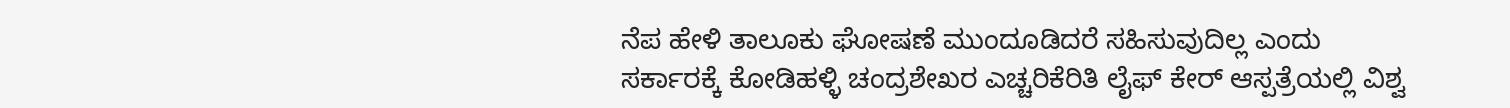ನೆಪ ಹೇಳಿ ತಾಲೂಕು ಘೋಷಣೆ ಮುಂದೂಡಿದರೆ ಸಹಿಸುವುದಿಲ್ಲ ಎಂದು ಸರ್ಕಾರಕ್ಕೆ ಕೋಡಿಹಳ್ಳಿ ಚಂದ್ರಶೇಖರ ಎಚ್ಚರಿಕೆರಿತಿ ಲೈಫ್ ಕೇರ್ ಆಸ್ಪತ್ರೆಯಲ್ಲಿ ವಿಶ್ವ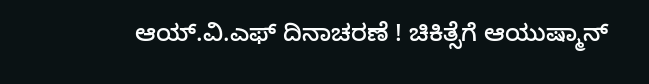ಆಯ್.ವಿ.ಎಫ್ ದಿನಾಚರಣೆ ! ಚಿಕಿತ್ಸೆಗೆ ಆಯುಷ್ಮಾನ್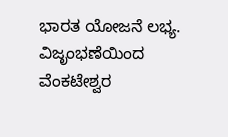ಭಾರತ ಯೋಜನೆ ಲಭ್ಯ. ವಿಜೃಂಭಣೆಯಿಂದ ವೆಂಕಟೇಶ್ವರ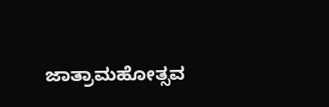ಜಾತ್ರಾಮಹೋತ್ಸವ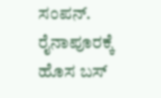ಸಂಪನ್. ರೈನಾಪೂರಕ್ಕೆ ಹೊಸ ಬಸ್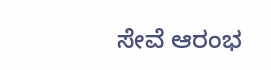ಸೇವೆ ಆರಂಭ